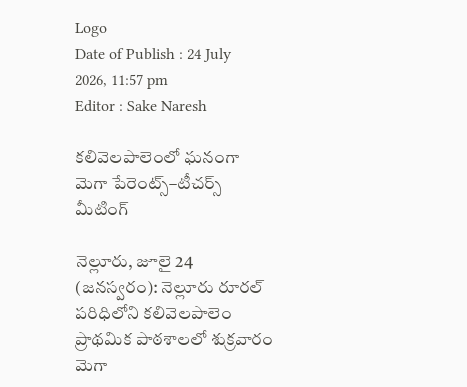Logo
Date of Publish : 24 July 2026, 11:57 pm
Editor : Sake Naresh

కలివెలపాలెంలో ఘనంగా మెగా పేరెంట్స్–టీచర్స్ మీటింగ్

నెల్లూరు, జూలై 24 (జనస్వరం): నెల్లూరు రూరల్ పరిధిలోని కలివెలపాలెం ప్రాథమిక పాఠశాలలో శుక్రవారం మెగా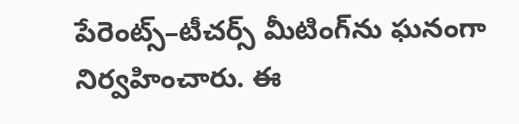పేరెంట్స్–టీచర్స్ మీటింగ్‌ను ఘనంగా నిర్వహించారు. ఈ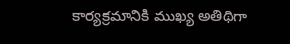కార్యక్రమానికి ముఖ్య అతిథిగా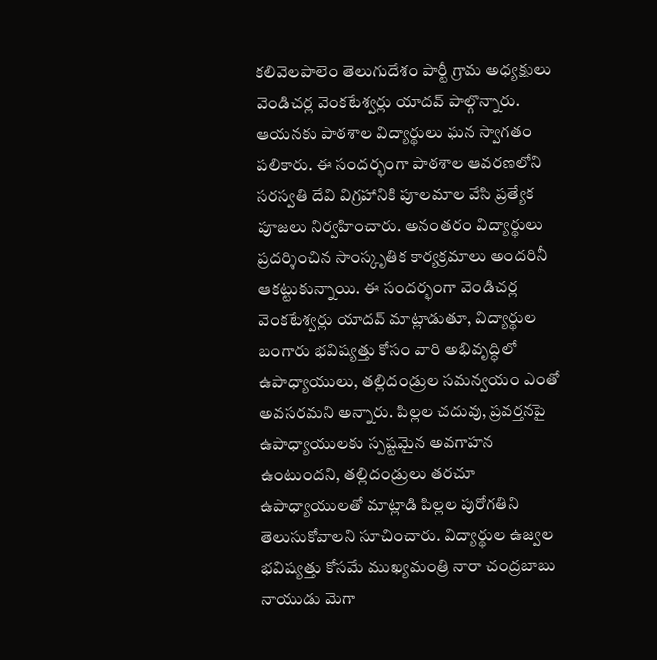కలివెలపాలెం తెలుగుదేశం పార్టీ గ్రామ అధ్యక్షులు వెండిచర్ల వెంకటేశ్వర్లు యాదవ్ పాల్గొన్నారు. ఆయనకు పాఠశాల విద్యార్థులు ఘన స్వాగతం పలికారు. ఈ సందర్భంగా పాఠశాల ఆవరణలోని సరస్వతి దేవి విగ్రహానికి పూలమాల వేసి ప్రత్యేక పూజలు నిర్వహించారు. అనంతరం విద్యార్థులు ప్రదర్శించిన సాంస్కృతిక కార్యక్రమాలు అందరినీ ఆకట్టుకున్నాయి. ఈ సందర్భంగా వెండిచర్ల వెంకటేశ్వర్లు యాదవ్ మాట్లాడుతూ, విద్యార్థుల బంగారు భవిష్యత్తు కోసం వారి అభివృద్ధిలో ఉపాధ్యాయులు, తల్లిదండ్రుల సమన్వయం ఎంతో అవసరమని అన్నారు. పిల్లల చదువు, ప్రవర్తనపై ఉపాధ్యాయులకు స్పష్టమైన అవగాహన ఉంటుందని, తల్లిదండ్రులు తరచూ ఉపాధ్యాయులతో మాట్లాడి పిల్లల పురోగతిని తెలుసుకోవాలని సూచించారు. విద్యార్థుల ఉజ్వల భవిష్యత్తు కోసమే ముఖ్యమంత్రి నారా చంద్రబాబు నాయుడు మెగా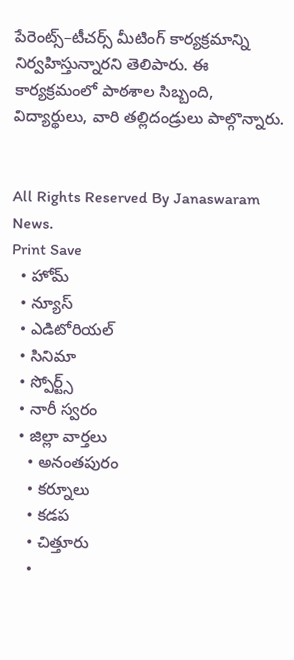పేరెంట్స్–టీచర్స్ మీటింగ్ కార్యక్రమాన్ని నిర్వహిస్తున్నారని తెలిపారు. ఈ కార్యక్రమంలో పాఠశాల సిబ్బంది, విద్యార్థులు, వారి తల్లిదండ్రులు పాల్గొన్నారు.


All Rights Reserved By Janaswaram News.
Print Save
  • హోమ్
  • న్యూస్
  • ఎడిటోరియల్
  • సినిమా
  • స్పోర్ట్స్
  • నారీ స్వరం
  • జిల్లా వార్తలు
    • అనంతపురం
    • కర్నూలు
    • కడప
    • చిత్తూరు
    •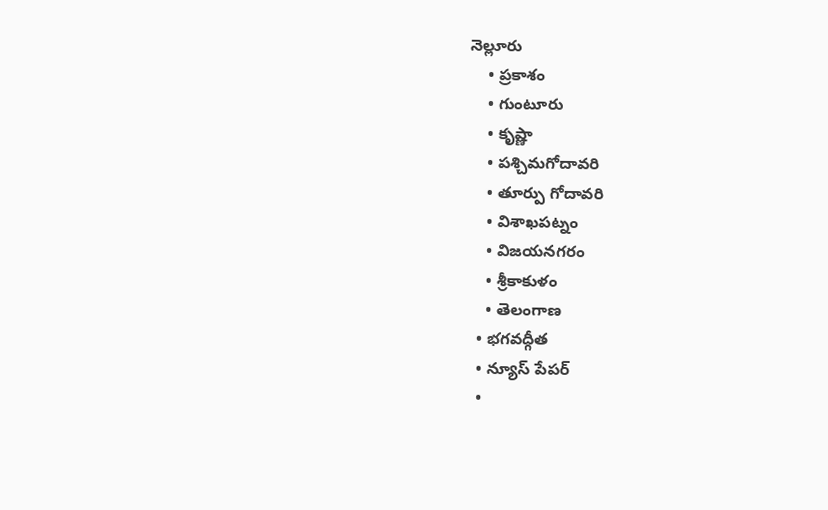నెల్లూరు
    • ప్రకాశం
    • గుంటూరు
    • కృష్ణా
    • పశ్చిమగోదావరి
    • తూర్పు గోదావరి
    • విశాఖపట్నం
    • విజయనగరం
    • శ్రీకాకుళం
    • తెలంగాణ
  • భగవద్గీత
  • న్యూస్ పేపర్
  •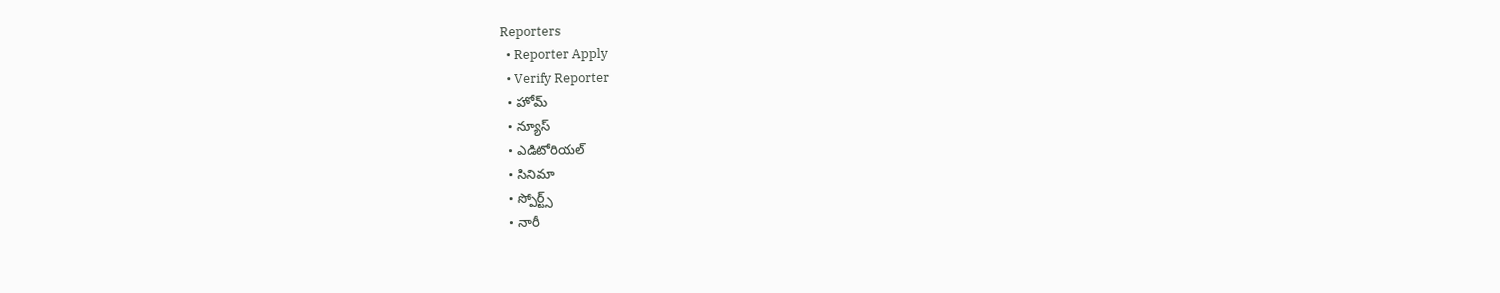Reporters
  • Reporter Apply
  • Verify Reporter
  • హోమ్
  • న్యూస్
  • ఎడిటోరియల్
  • సినిమా
  • స్పోర్ట్స్
  • నారీ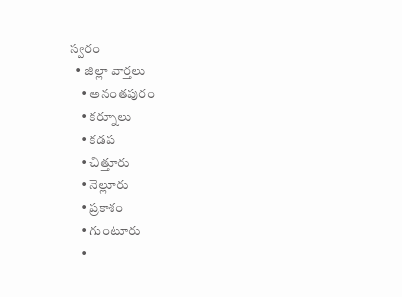స్వరం
  • జిల్లా వార్తలు
    • అనంతపురం
    • కర్నూలు
    • కడప
    • చిత్తూరు
    • నెల్లూరు
    • ప్రకాశం
    • గుంటూరు
    •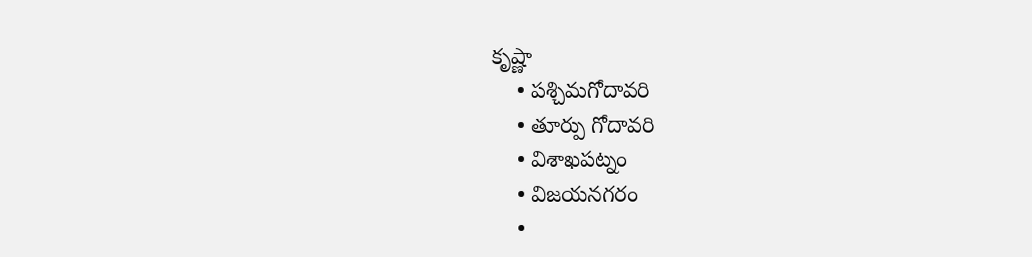కృష్ణా
    • పశ్చిమగోదావరి
    • తూర్పు గోదావరి
    • విశాఖపట్నం
    • విజయనగరం
    •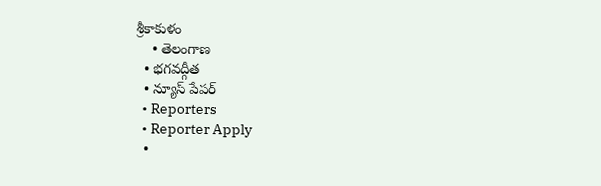శ్రీకాకుళం
    • తెలంగాణ
  • భగవద్గీత
  • న్యూస్ పేపర్
  • Reporters
  • Reporter Apply
  •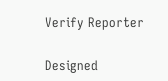Verify Reporter

Designed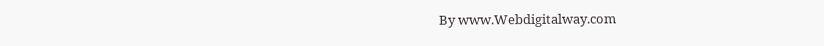By www.Webdigitalway.com